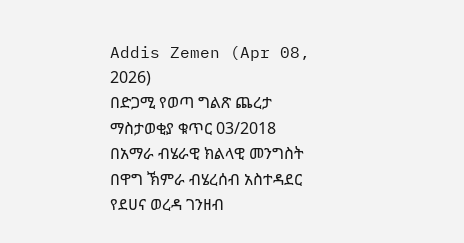Addis Zemen (Apr 08, 2026)
በድጋሚ የወጣ ግልጽ ጨረታ
ማስታወቂያ ቁጥር 03/2018
በአማራ ብሄራዊ ክልላዊ መንግስት በዋግ ኽምራ ብሄረሰብ አስተዳደር የደሀና ወረዳ ገንዘብ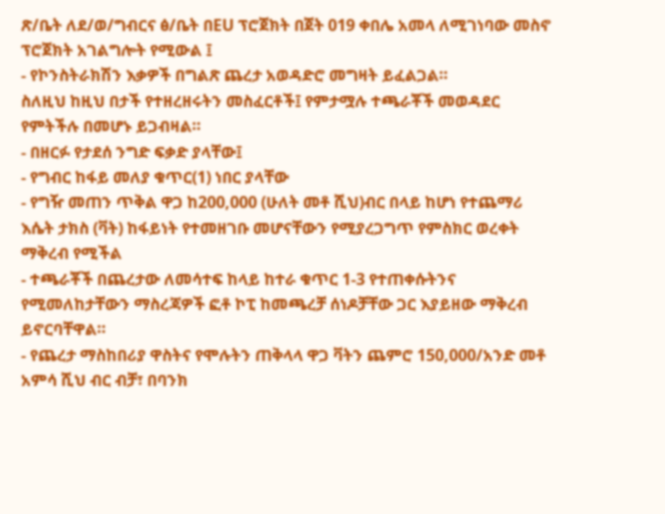ጽ/ቤት ለደ/ወ/ግብርና ፅ/ቤት በEU ፕሮጀክት በጀት 019 ቀበሌ አመላ ለሚገነባው መስኖ ፕሮጀክት አገልግሎት የሚውል ፤
- የኮንስትራክሽን እቃዎች በግልጽ ጨረታ አወዳድሮ መግዛት ይፈልጋል።
ስለዚህ ከዚህ በታች የተዘረዘሩትን መስፈርቶች፤ የምታሟሉ ተጫራቾች መወዳደር የምትችሉ በመሆኑ ይጋብዛል።
- በዘርፉ የታደሰ ንግድ ፍቃድ ያላቸው፤
- የግብር ከፋይ መለያ ቁጥር(1) ነበር ያላቸው
- የግዥ መጠን ጥቅል ዋጋ ከ200,000 (ሁለት መቶ ሺህ)ብር በላይ ከሆነ የተጨማሪ እሴት ታክስ (ቫት) ከፋይነት የተመዘገቡ መሆናቸውን የሚያረጋግጥ የምስክር ወረቀት ማቅረብ የሚችል
- ተጫራቾች በጨረታው ለመሳተፍ ከላይ ከተራ ቁጥር 1-3 የተጠቀሱትንና የሚመለከታቸውን ማስረጃዎች ፎቶ ኮፒ ከመጫረቻ ሰነዶቻቸው ጋር እያይዘው ማቅረብ ይኖርባቸዋል።
- የጨረታ ማስከበሪያ ዋስትና የሞሉትን ጠቅላላ ዋጋ ቫትን ጨምሮ 150,000/አንድ መቶ አምሳ ሺህ ብር ብቻ፣ በባንክ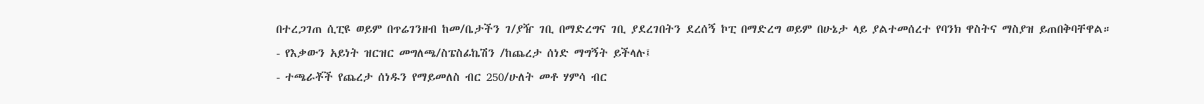በተረጋገጠ ሲፒዩ ወይም በጥሬገንዘብ ከመ/ቤታችን ገ/ያዥ ገቢ በማድረግና ገቢ ያደረገበትን ደረሰኝ ኮፒ በማድረግ ወይም በሁኔታ ላይ ያልተመሰረተ የባንክ ዋስትና ማስያዝ ይጠበቅባቸዋል።
- የእቃውን አይነት ዝርዝር መግለጫ/ስፔስፊኬሽን /ከጨረታ ሰነድ ማግኝት ይችላሉ፤
- ተጫራቾች የጨረታ ሰነዱን የማይመለስ ብር 250/ሁለት መቶ ሃምሳ ብር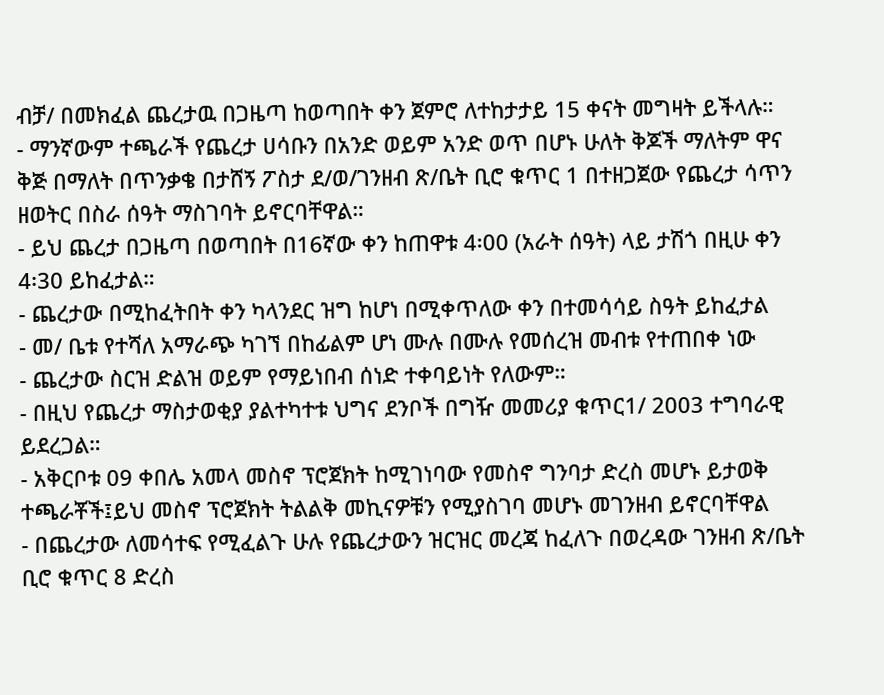ብቻ/ በመክፈል ጨረታዉ በጋዜጣ ከወጣበት ቀን ጀምሮ ለተከታታይ 15 ቀናት መግዛት ይችላሉ።
- ማንኛውም ተጫራች የጨረታ ሀሳቡን በአንድ ወይም አንድ ወጥ በሆኑ ሁለት ቅጆች ማለትም ዋና ቅጅ በማለት በጥንቃቄ በታሸኝ ፖስታ ደ/ወ/ገንዘብ ጽ/ቤት ቢሮ ቁጥር 1 በተዘጋጀው የጨረታ ሳጥን ዘወትር በስራ ሰዓት ማስገባት ይኖርባቸዋል።
- ይህ ጨረታ በጋዜጣ በወጣበት በ16ኛው ቀን ከጠዋቱ 4፡00 (አራት ሰዓት) ላይ ታሽጎ በዚሁ ቀን 4፡30 ይከፈታል።
- ጨረታው በሚከፈትበት ቀን ካላንደር ዝግ ከሆነ በሚቀጥለው ቀን በተመሳሳይ ስዓት ይከፈታል
- መ/ ቤቱ የተሻለ አማራጭ ካገኘ በከፊልም ሆነ ሙሉ በሙሉ የመሰረዝ መብቱ የተጠበቀ ነው
- ጨረታው ስርዝ ድልዝ ወይም የማይነበብ ሰነድ ተቀባይነት የለውም።
- በዚህ የጨረታ ማስታወቂያ ያልተካተቱ ህግና ደንቦች በግዥ መመሪያ ቁጥር1/ 2003 ተግባራዊ ይደረጋል።
- አቅርቦቱ 09 ቀበሌ አመላ መስኖ ፕሮጀክት ከሚገነባው የመስኖ ግንባታ ድረስ መሆኑ ይታወቅ ተጫራቾች፤ይህ መስኖ ፕሮጀክት ትልልቅ መኪናዎቹን የሚያስገባ መሆኑ መገንዘብ ይኖርባቸዋል
- በጨረታው ለመሳተፍ የሚፈልጉ ሁሉ የጨረታውን ዝርዝር መረጃ ከፈለጉ በወረዳው ገንዘብ ጽ/ቤት ቢሮ ቁጥር 8 ድረስ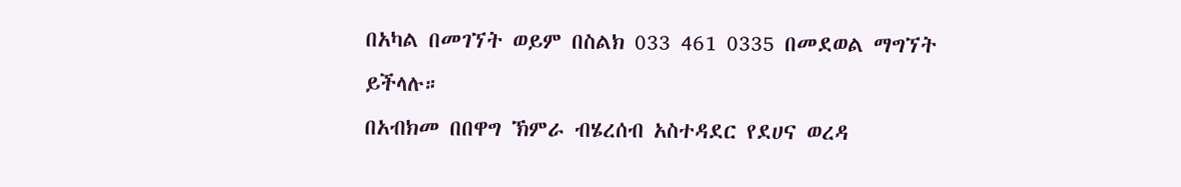በአካል በመገኘት ወይም በስልክ 033 461 0335 በመደወል ማግኘት ይችላሉ።
በአብክመ በበዋግ ኽምራ ብሄረሰብ አስተዳደር የደሀና ወረዳ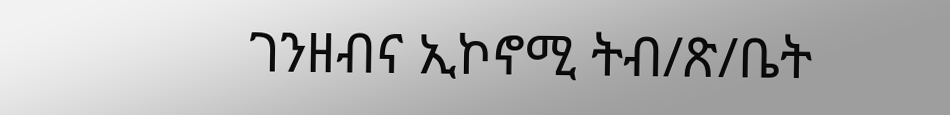ገንዘብና ኢኮኖሚ ትብ/ጽ/ቤት